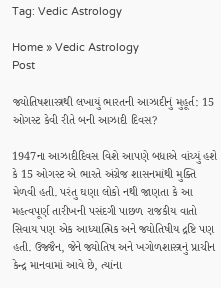Tag: Vedic Astrology

Home » Vedic Astrology
Post

જ્યોતિષશાસ્ત્રથી લખાયું ભારતની આઝાદીનું મુહૂર્ત: 15 ઓગસ્ટ કેવી રીતે બની આઝાદી દિવસ?

1947ના આઝાદીદિવસ વિશે આપણે બધાએ વાંચ્યું હશે કે 15 ઓગસ્ટ એ ભારતે અંગ્રેજ શાસનમાંથી મુક્તિ મેળવી હતી. પરંતુ ઘણા લોકો નથી જાણતા કે આ મહત્વપૂર્ણ તારીખની પસંદગી પાછળ રાજકીય વાતો સિવાય પણ એક આધ્યાત્મિક અને જ્યોતિષીય દ્રષ્ટિ પણ હતી. ઉજ્જૈન, જેને જ્યોતિષ અને ખગોળશાસ્ત્રનું પ્રાચીન કેન્દ્ર માનવામાં આવે છે, ત્યાંના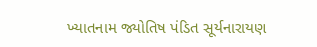ખ્યાતનામ જ્યોતિષ પંડિત સૂર્યનારાયણ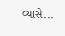વ્યાસે...